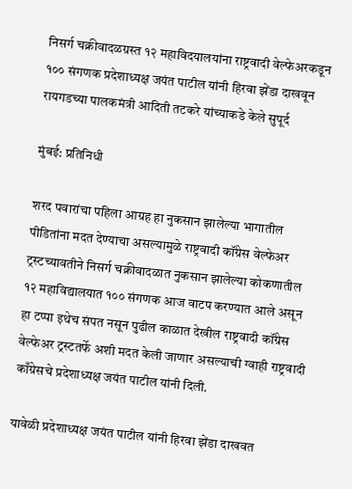निसर्ग चक्रीवादळग्रस्त १२ महाविदयालयांना राष्ट्रवादी वेल्फेअरकडून १०० संगणक प्रदेशाध्यक्ष जयंत पाटील यांनी हिरवा झेंडा दाखवून रायगडच्या पालकमंत्री आदिती तटकरे यांच्याकडे केले सुपूर्द

मुंबई: प्रतिनिधी

शरद पवारांचा पहिला आग्रह हा नुकसान झालेल्या भागातील पीडितांना मदत देण्याचा असल्यामुळे राष्ट्रवादी कॉंग्रेस वेल्फेअर ट्रस्टच्यावतीने निसर्ग चक्रीवादळात नुकसान झालेल्या कोकणातील १२ महाविद्यालयात १०० संगणक आज वाटप करण्यात आले असून हा टप्पा इथेच संपत नसून पुढील काळात देखील राष्ट्रवादी कॉंग्रेस वेल्फेअर ट्रस्टतर्फे अशी मदत केली जाणार असल्याची ग्वाही राष्ट्रवादी काँग्रेसचे प्रदेशाध्यक्ष जयंत पाटील यांनी दिली.

यावेळी प्रदेशाध्यक्ष जयंत पाटील यांनी हिरवा झेंडा दाखवत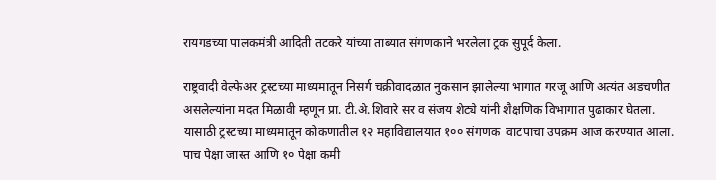रायगडच्या पालकमंत्री आदिती तटकरे यांच्या ताब्यात संगणकाने भरलेला ट्रक सुपूर्द केला.

राष्ट्रवादी वेल्फेअर ट्रस्टच्या माध्यमातून निसर्ग चक्रीवादळात नुकसान झालेल्या भागात गरजू आणि अत्यंत अडचणीत असलेल्यांना मदत मिळावी म्हणून प्रा. टी.अे.शिवारे सर व संजय शेट्ये यांनी शैक्षणिक विभागात पुढाकार घेतला. यासाठी ट्रस्टच्या माध्यमातून कोकणातील १२ महाविद्यालयात १०० संगणक  वाटपाचा उपक्रम आज करण्यात आला. पाच पेक्षा जास्त आणि १० पेक्षा कमी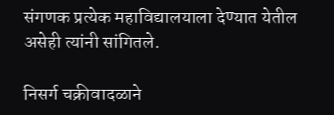संगणक प्रत्येक महाविद्यालयाला देण्यात येतील असेही त्यांनी सांगितले.

निसर्ग चक्रीवादळाने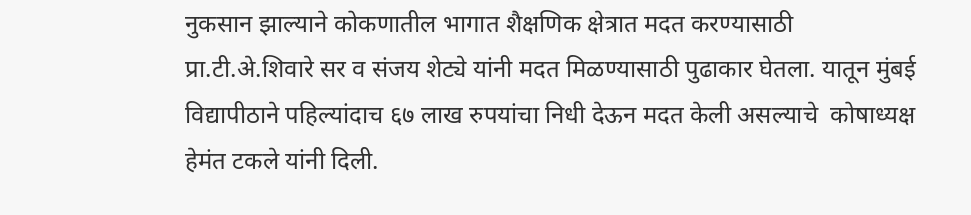नुकसान झाल्याने कोकणातील भागात शैक्षणिक क्षेत्रात मदत करण्यासाठी प्रा.टी.अे.शिवारे सर व संजय शेट्ये यांनी मदत मिळण्यासाठी पुढाकार घेतला. यातून मुंबई विद्यापीठाने पहिल्यांदाच ६७ लाख रुपयांचा निधी देऊन मदत केली असल्याचे  कोषाध्यक्ष हेमंत टकले यांनी दिली.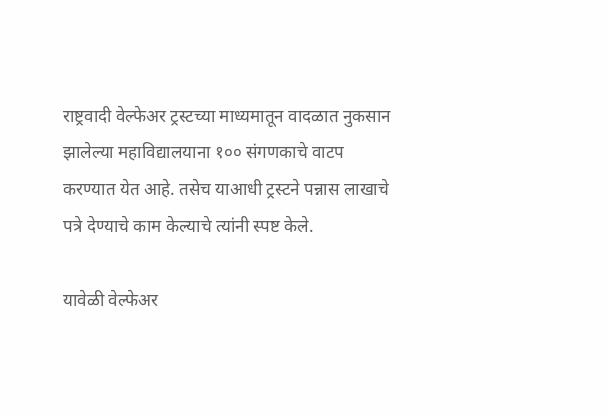राष्ट्रवादी वेल्फेअर ट्रस्टच्या माध्यमातून वादळात नुकसान झालेल्या महाविद्यालयाना १०० संगणकाचे वाटप करण्यात येत आहे. तसेच याआधी ट्रस्टने पन्नास लाखाचे पत्रे देण्याचे काम केल्याचे त्यांनी स्पष्ट केले.

यावेळी वेल्फेअर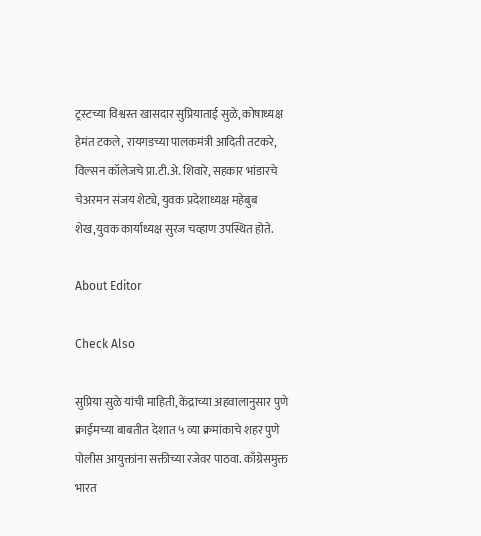ट्रस्टच्या विश्वस्त खासदार सुप्रियाताई सुळे, कोषाध्यक्ष हेमंत टकले, रायगडच्या पालकमंत्री आदिती तटकरे, विल्सन कॉलेजचे प्रा.टी.अे. शिवारे, सहकार भांडारचे चेअरमन संजय शेट्ये, युवक प्रदेशाध्यक्ष महेबुब शेख,युवक कार्याध्यक्ष सुरज चव्हाण उपस्थित होते.

About Editor

Check Also

सुप्रिया सुळे यांची माहिती, केंद्राच्या अहवालानुसार पुणे क्राईमच्या बाबतीत देशात ५ व्या क्रमांकाचे शहर पुणे पोलीस आयुक्तांना सक्तीच्या रजेवर पाठवा. काँग्रेसमुक्त भारत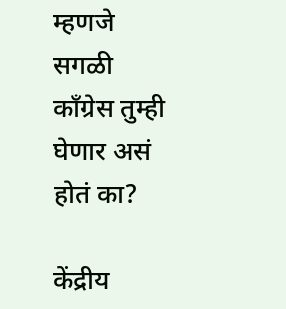म्हणजे सगळी काँग्रेस तुम्ही घेणार असं होतं का?

केंद्रीय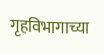गृहविभागाच्या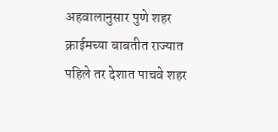अहवालानुसार पुणे शहर क्राईमच्या बाबतीत राज्यात पहिले तर देशात पाचवे शहर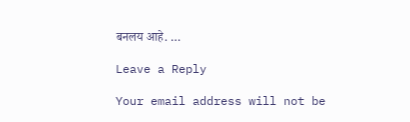बनलय आहे. …

Leave a Reply

Your email address will not be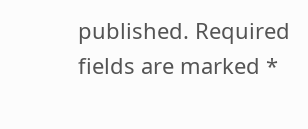published. Required fields are marked *